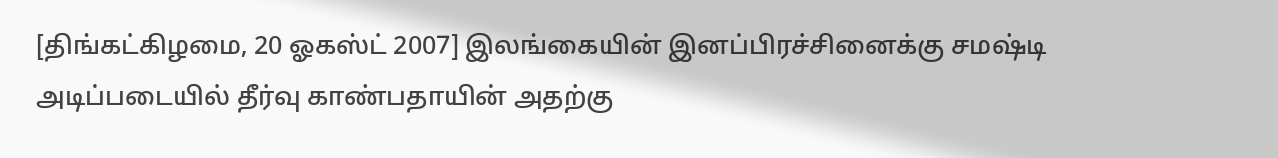[திங்கட்கிழமை, 20 ஓகஸ்ட் 2007] இலங்கையின் இனப்பிரச்சினைக்கு சமஷ்டி அடிப்படையில் தீர்வு காண்பதாயின் அதற்கு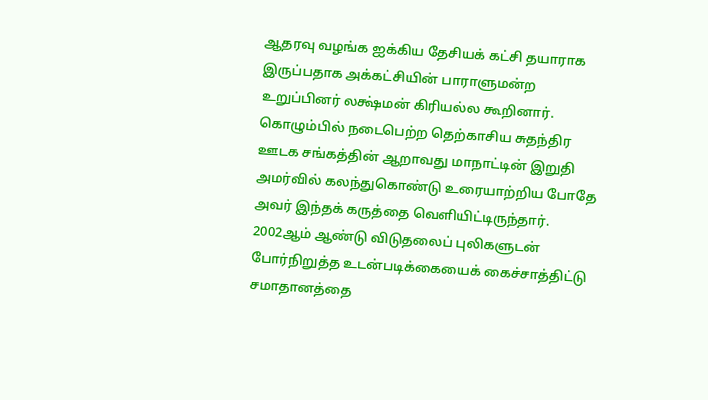ஆதரவு வழங்க ஐக்கிய தேசியக் கட்சி தயாராக இருப்பதாக அக்கட்சியின் பாராளுமன்ற உறுப்பினர் லக்ஷ்மன் கிரியல்ல கூறினார். கொழும்பில் நடைபெற்ற தெற்காசிய சுதந்திர ஊடக சங்கத்தின் ஆறாவது மாநாட்டின் இறுதி அமர்வில் கலந்துகொண்டு உரையாற்றிய போதே அவர் இந்தக் கருத்தை வெளியிட்டிருந்தார். 2002ஆம் ஆண்டு விடுதலைப் புலிகளுடன் போர்நிறுத்த உடன்படிக்கையைக் கைச்சாத்திட்டு சமாதானத்தை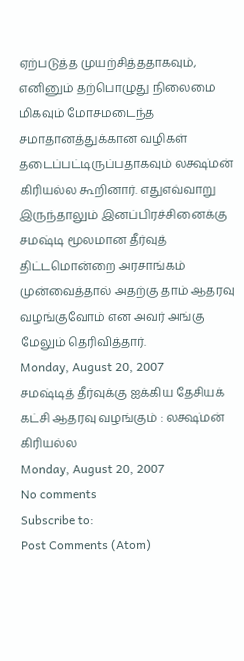ஏற்படுத்த முயற்சித்ததாகவும், எனினும் தற்பொழுது நிலைமை மிகவும் மோசமடைந்த சமாதானத்துக்கான வழிகள் தடைப்பட்டிருப்பதாகவும் லக்ஷ்மன் கிரியல்ல கூறினார். எதுஎவ்வாறு இருந்தாலும் இனப்பிரச்சினைக்கு சமஷ்டி மூலமான தீர்வுத் திட்டமொன்றை அரசாங்கம் முன்வைத்தால் அதற்கு தாம் ஆதரவு வழங்குவோம் என அவர் அங்கு மேலும் தெரிவித்தார்.
Monday, August 20, 2007
சமஷ்டித் தீர்வுக்கு ஐக்கிய தேசியக் கட்சி ஆதரவு வழங்கும் : லக்ஷ்மன் கிரியல்ல
Monday, August 20, 2007
No comments
Subscribe to:
Post Comments (Atom)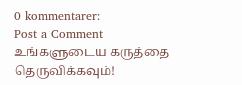0 kommentarer:
Post a Comment
உங்களுடைய கருத்தை தெருவிக்கவும்!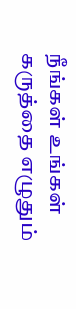நீங்கள் உங்கள் கருத்தை எழுதும்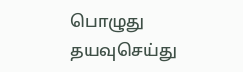பொழுது தயவுசெய்து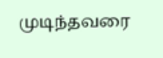முடிந்தவரை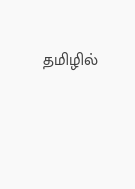தமிழில்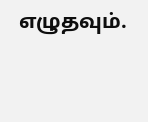எழுதவும்.